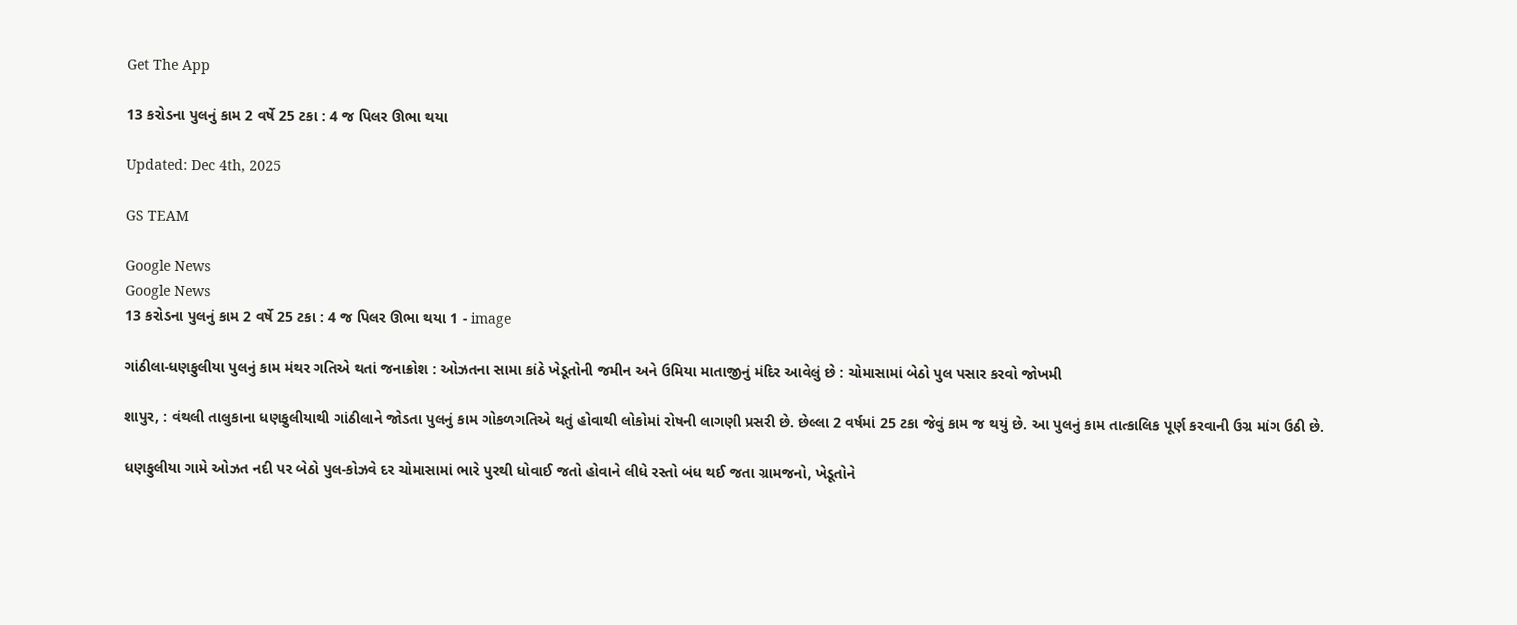Get The App

13 કરોડના પુલનું કામ 2 વર્ષે 25 ટકા : 4 જ પિલર ઊભા થયા

Updated: Dec 4th, 2025

GS TEAM

Google News
Google News
13 કરોડના પુલનું કામ 2 વર્ષે 25 ટકા : 4 જ પિલર ઊભા થયા 1 - image

ગાંઠીલા-ધણફુલીયા પુલનું કામ મંથર ગતિએ થતાં જનાક્રોશ : ઓઝતના સામા કાંઠે ખેડૂતોની જમીન અને ઉમિયા માતાજીનું મંદિર આવેલું છે : ચોમાસામાં બેઠો પુલ પસાર કરવો જોખમી

શાપુર, : વંથલી તાલુકાના ધણફુલીયાથી ગાંઠીલાને જોડતા પુલનું કામ ગોકળગતિએ થતું હોવાથી લોકોમાં રોષની લાગણી પ્રસરી છે. છેલ્લા 2 વર્ષમાં 25 ટકા જેવું કામ જ થયું છે. આ પુલનું કામ તાત્કાલિક પૂર્ણ કરવાની ઉગ્ર માંગ ઉઠી છે.

ધણફુલીયા ગામે ઓઝત નદી પર બેઠો પુલ-કોઝવે દર ચોમાસામાં ભારે પુરથી ધોવાઈ જતો હોવાને લીધે રસ્તો બંધ થઈ જતા ગ્રામજનો, ખેડૂતોને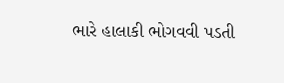ભારે હાલાકી ભોગવવી પડતી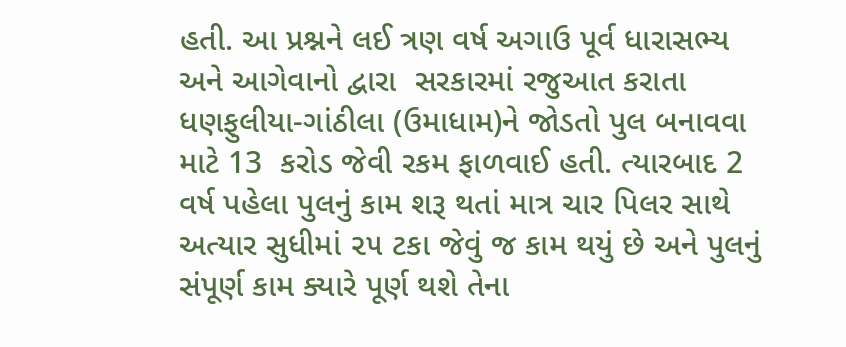હતી. આ પ્રશ્નને લઈ ત્રણ વર્ષ અગાઉ પૂર્વ ધારાસભ્ય અને આગેવાનો દ્વારા  સરકારમાં રજુઆત કરાતા ધણફુલીયા-ગાંઠીલા (ઉમાધામ)ને જોડતો પુલ બનાવવા માટે 13  કરોડ જેવી રકમ ફાળવાઈ હતી. ત્યારબાદ 2 વર્ષ પહેલા પુલનું કામ શરૂ થતાં માત્ર ચાર પિલર સાથે અત્યાર સુધીમાં ૨૫ ટકા જેવું જ કામ થયું છે અને પુલનું સંપૂર્ણ કામ ક્યારે પૂર્ણ થશે તેના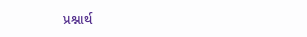પ્રશ્નાર્થ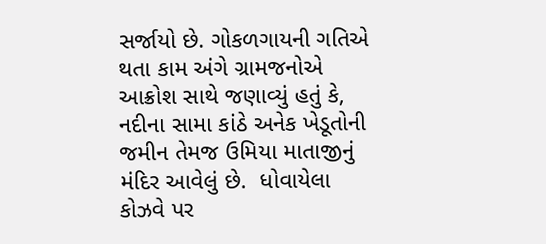સર્જાયો છે. ગોકળગાયની ગતિએ થતા કામ અંગે ગ્રામજનોએ આક્રોશ સાથે જણાવ્યું હતું કે, નદીના સામા કાંઠે અનેક ખેડૂતોની જમીન તેમજ ઉમિયા માતાજીનું મંદિર આવેલું છે.  ધોવાયેલા કોઝવે પર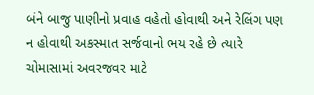બંને બાજુ પાણીનો પ્રવાહ વહેતો હોવાથી અને રેલિંગ પણ ન હોવાથી અકસ્માત સર્જવાનો ભય રહે છે ત્યારે ચોમાસામાં અવરજવર માટે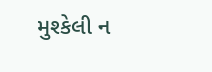મુશ્કેલી ન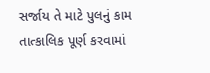સર્જાય તે માટે પુલનું કામ તાત્કાલિક પૂર્ણ કરવામાં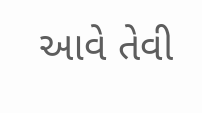આવે તેવી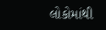લોકોમાંથી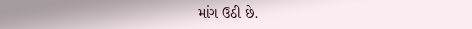માંગ ઉઠી છે.